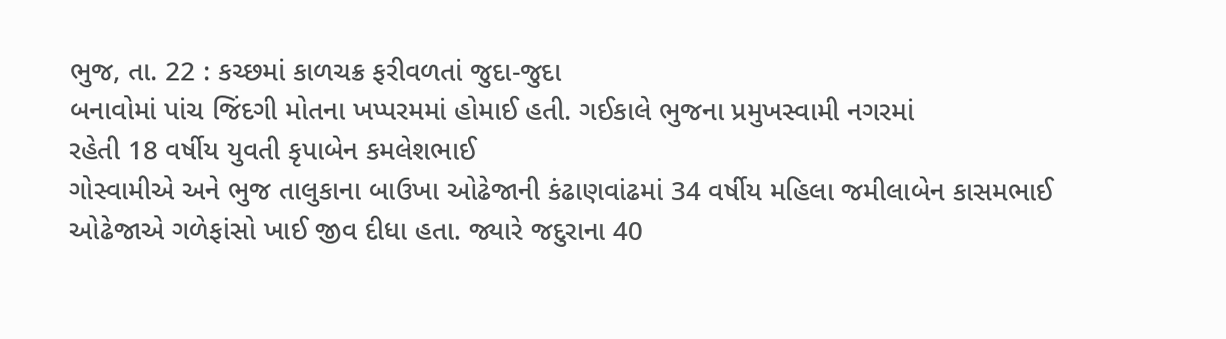ભુજ, તા. 22 : કચ્છમાં કાળચક્ર ફરીવળતાં જુદા-જુદા
બનાવોમાં પાંચ જિંદગી મોતના ખપ્પરમમાં હોમાઈ હતી. ગઈકાલે ભુજના પ્રમુખસ્વામી નગરમાં
રહેતી 18 વર્ષીય યુવતી કૃપાબેન કમલેશભાઈ
ગોસ્વામીએ અને ભુજ તાલુકાના બાઉખા ઓઢેજાની કંઢાણવાંઢમાં 34 વર્ષીય મહિલા જમીલાબેન કાસમભાઈ
ઓઢેજાએ ગળેફાંસો ખાઈ જીવ દીધા હતા. જ્યારે જદુરાના 40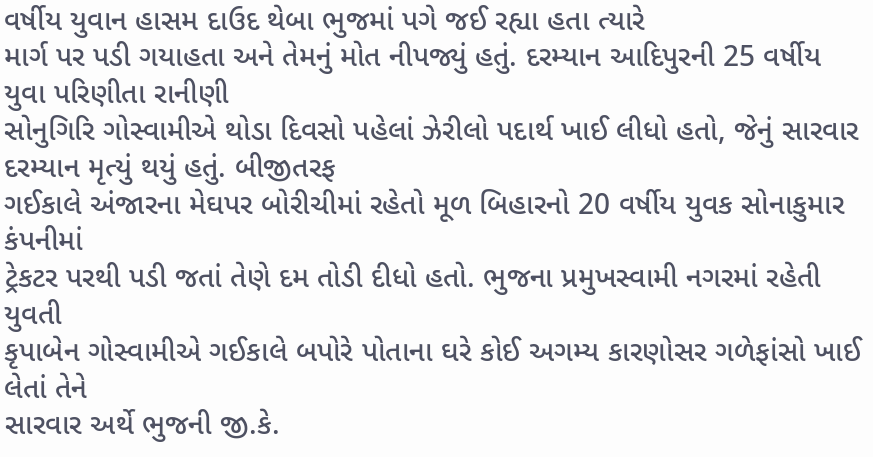વર્ષીય યુવાન હાસમ દાઉદ થેબા ભુજમાં પગે જઈ રહ્યા હતા ત્યારે
માર્ગ પર પડી ગયાહતા અને તેમનું મોત નીપજ્યું હતું. દરમ્યાન આદિપુરની 25 વર્ષીય યુવા પરિણીતા રાનીણી
સોનુગિરિ ગોસ્વામીએ થોડા દિવસો પહેલાં ઝેરીલો પદાર્થ ખાઈ લીધો હતો, જેનું સારવાર દરમ્યાન મૃત્યું થયું હતું. બીજીતરફ
ગઈકાલે અંજારના મેઘપર બોરીચીમાં રહેતો મૂળ બિહારનો 20 વર્ષીય યુવક સોનાકુમાર કંપનીમાં
ટ્રેકટર પરથી પડી જતાં તેણે દમ તોડી દીધો હતો. ભુજના પ્રમુખસ્વામી નગરમાં રહેતી યુવતી
કૃપાબેન ગોસ્વામીએ ગઈકાલે બપોરે પોતાના ઘરે કોઈ અગમ્ય કારણોસર ગળેફાંસો ખાઈ લેતાં તેને
સારવાર અર્થે ભુજની જી.કે.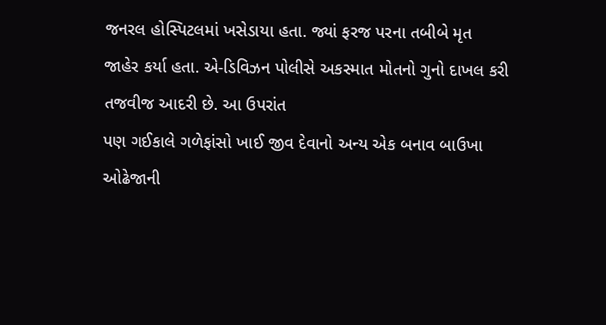જનરલ હોસ્પિટલમાં ખસેડાયા હતા. જ્યાં ફરજ પરના તબીબે મૃત
જાહેર કર્યા હતા. એ-ડિવિઝન પોલીસે અકસ્માત મોતનો ગુનો દાખલ કરી તજવીજ આદરી છે. આ ઉપરાંત
પણ ગઈકાલે ગળેફાંસો ખાઈ જીવ દેવાનો અન્ય એક બનાવ બાઉખા ઓઢેજાની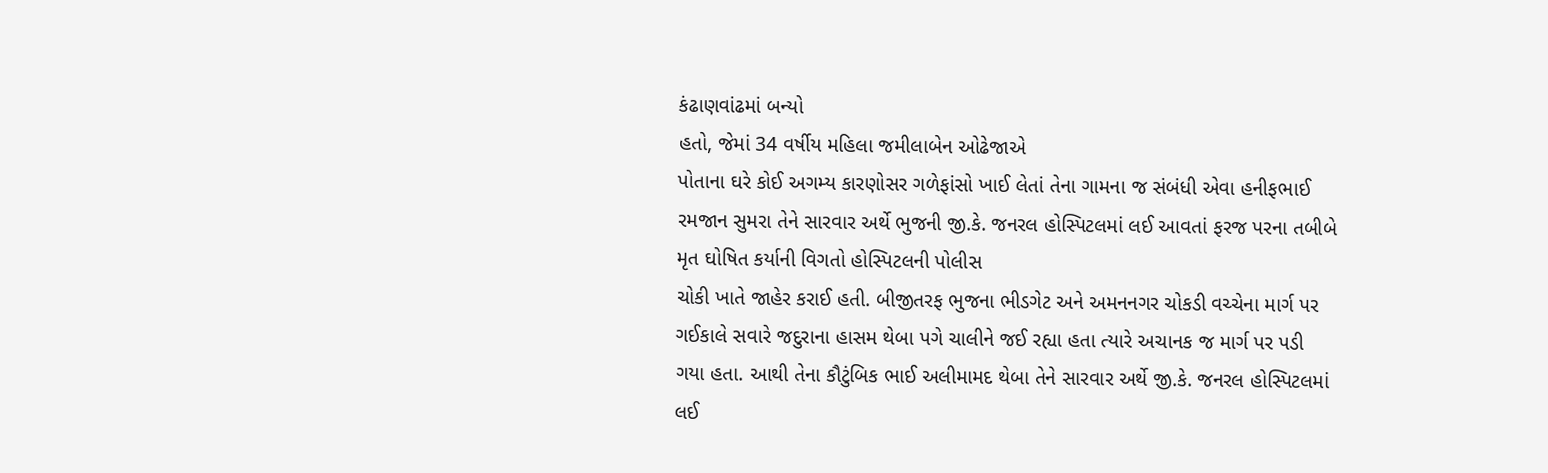કંઢાણવાંઢમાં બન્યો
હતો, જેમાં 34 વર્ષીય મહિલા જમીલાબેન ઓઢેજાએ
પોતાના ઘરે કોઈ અગમ્ય કારણોસર ગળેફાંસો ખાઈ લેતાં તેના ગામના જ સંબંધી એવા હનીફભાઈ
રમજાન સુમરા તેને સારવાર અર્થે ભુજની જી.કે. જનરલ હોસ્પિટલમાં લઈ આવતાં ફરજ પરના તબીબે
મૃત ઘોષિત કર્યાની વિગતો હોસ્પિટલની પોલીસ
ચોકી ખાતે જાહેર કરાઈ હતી. બીજીતરફ ભુજના ભીડગેટ અને અમનનગર ચોકડી વચ્ચેના માર્ગ પર
ગઈકાલે સવારે જદુરાના હાસમ થેબા પગે ચાલીને જઈ રહ્યા હતા ત્યારે અચાનક જ માર્ગ પર પડી
ગયા હતા. આથી તેના કૌટુંબિક ભાઈ અલીમામદ થેબા તેને સારવાર અર્થે જી.કે. જનરલ હોસ્પિટલમાં
લઈ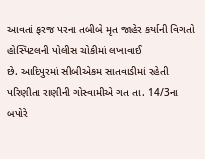આવતાં ફરજ પરના તબીબે મૃત જાહેર કર્યાની વિગતો હોસ્પિટલની પોલીસ ચોકીમાં લખાવાઈ
છે. આદિપુરમાં સીબીએકમ સાતવાડીમાં રહેતી પરિણીતા રાણીની ગોસ્વામીએ ગત તા. 14/3ના બપોરે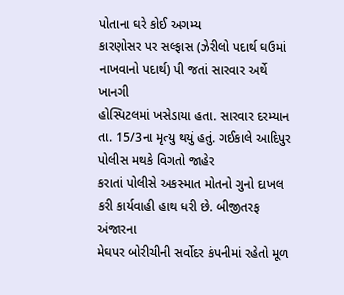પોતાના ઘરે કોઈ અગમ્ય
કારણોસર પર સલ્ફાસ (ઝેરીલો પદાર્થ ઘઉમાં નાખવાનો પદાર્થ) પી જતાં સારવાર અર્થે ખાનગી
હોસ્પિટલમાં ખસેડાયા હતા. સારવાર દરમ્યાન તા. 15/3ના મૃત્યુ થયું હતું. ગઈકાલે આદિપુર પોલીસ મથકે વિગતો જાહેર
કરાતાં પોલીસે અકસ્માત મોતનો ગુનો દાખલ કરી કાર્યવાહી હાથ ધરી છે. બીજીતરફ અંજારના
મેઘપર બોરીચીની સર્વોદર કંપનીમાં રહેતો મૂળ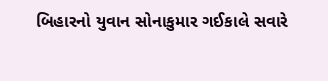બિહારનો યુવાન સોનાકુમાર ગઈકાલે સવારે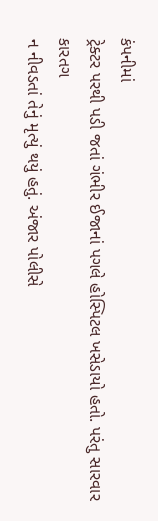કંપનીમાં
ટ્રેક્ટર પરથી પડી જતાં ગંભીર ઈજાનાં પગલે હોસ્પિટલ ખસેડાયો હતો. પરંતુ સારવાર કારતગ
ન નીવડતાં તેનું મૃત્યું થયું હતું. અંજાર પોલીસે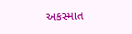અકસ્માત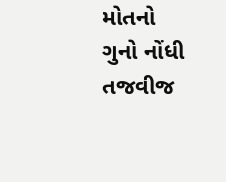મોતનો ગુનો નોંધી તજવીજ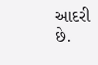આદરી
છે.